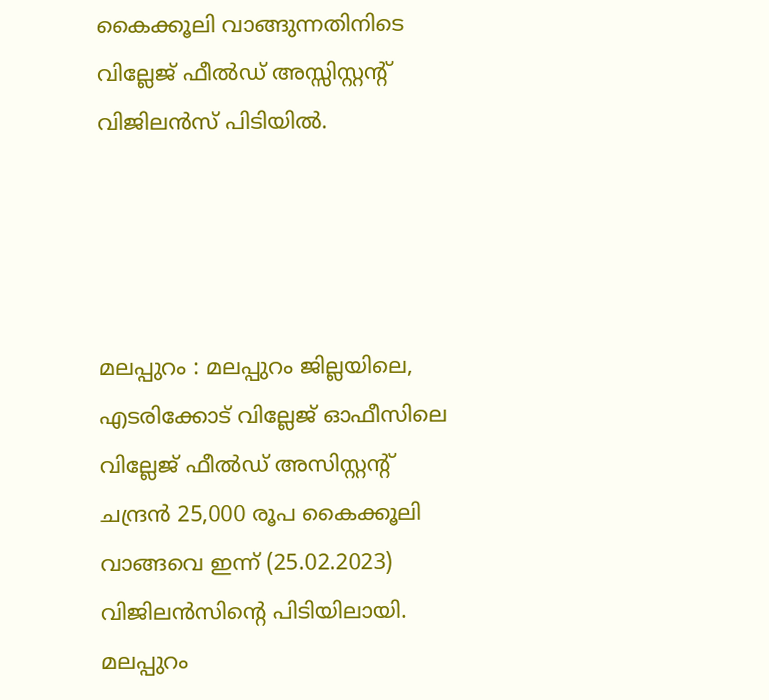കൈക്കൂലി വാങ്ങുന്നതിനിടെ വില്ലേജ് ഫീല്‍ഡ് അസ്സിസ്റ്റന്റ് വിജിലൻസ് പിടിയിൽ.




മലപ്പുറം : മലപ്പുറം ജില്ലയിലെ, എടരിക്കോട് വില്ലേജ് ഓഫീസിലെ വില്ലേജ് ഫീൽഡ് അസിസ്റ്റന്റ് ചന്ദ്രൻ 25,000 രൂപ കൈക്കൂലി വാങ്ങവെ ഇന്ന് (25.02.2023) വിജിലന്‍സിന്‍റെ പിടിയിലായി.  മലപ്പുറം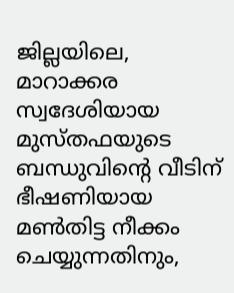ജില്ലയിലെ, മാറാക്കര സ്വദേശിയായ മുസ്തഫയുടെ ബന്ധുവിന്റെ വീടിന് ഭീഷണിയായ മൺതിട്ട നീക്കം ചെയ്യുന്നതിനും,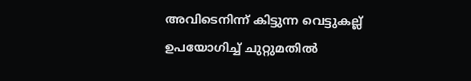അവിടെനിന്ന് കിട്ടുന്ന വെട്ടുകല്ല് ഉപയോഗിച്ച് ചുറ്റുമതില്‍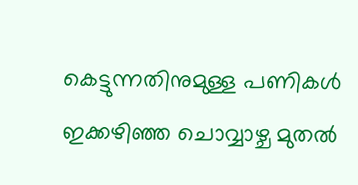കെട്ടുന്നതിനുമുള്ള പണികള്‍ ഇക്കഴിഞ്ഞ ചൊവ്വാഴ്ച മുതല്‍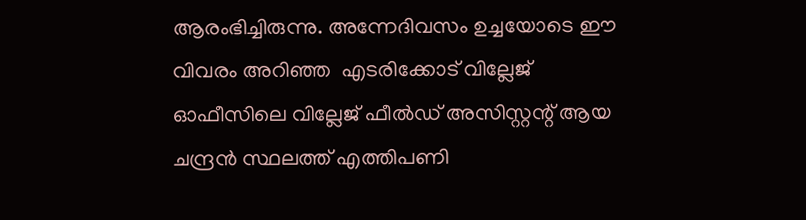ആരംഭിച്ചിരുന്നു. അന്നേദിവസം ഉച്ചയോടെ ഈ വിവരം അറിഞ്ഞ  എടരിക്കോട് വില്ലേജ് ഓഫീസിലെ വില്ലേജ് ഫീൽഡ് അസിസ്റ്റന്റ് ആയ ചന്ദ്രൻ സ്ഥലത്ത് എത്തിപണി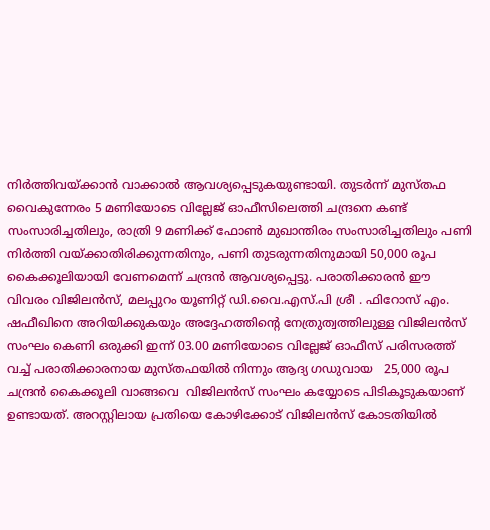നിർത്തിവയ്ക്കാൻ വാക്കാല്‍ ആവശ്യപ്പെടുകയുണ്ടായി. തുടർന്ന് മുസ്തഫ വൈകുന്നേരം 5 മണിയോടെ വില്ലേജ് ഓഫീസിലെത്തി ചന്ദ്രനെ കണ്ട് സംസാരിച്ചതിലും, രാത്രി 9 മണിക്ക് ഫോണ്‍ മുഖാന്തിരം സംസാരിച്ചതിലും പണി നിർത്തി വയ്ക്കാതിരിക്കുന്നതിനും, പണി തുടരുന്നതിനുമായി 50,000 രൂപ കൈക്കൂലിയായി വേണമെന്ന് ചന്ദ്രൻ ആവശ്യപ്പെട്ടു. പരാതിക്കാരൻ ഈ വിവരം വിജിലൻസ്, മലപ്പുറം യൂണിറ്റ് ഡി.വൈ.എസ്.പി ശ്രീ . ഫിറോസ്‌ എം. ഷഫീഖിനെ അറിയിക്കുകയും അദ്ദേഹത്തിന്‍റെ നേത്രുത്വത്തിലുള്ള വിജിലന്‍സ് സംഘം കെണി ഒരുക്കി ഇന്ന് 03.00 മണിയോടെ വില്ലേജ് ഓഫീസ് പരിസരത്ത് വച്ച് പരാതിക്കാരനായ മുസ്തഫയില്‍ നിന്നും ആദ്യ ഗഡുവായ   25,000 രൂപ ചന്ദ്രൻ കൈക്കൂലി വാങ്ങവെ  വിജിലൻസ് സംഘം കയ്യോടെ പിടികൂടുകയാണ് ഉണ്ടായത്. അറസ്റ്റിലായ പ്രതിയെ കോഴിക്കോട് വിജിലന്‍സ് കോടതിയില്‍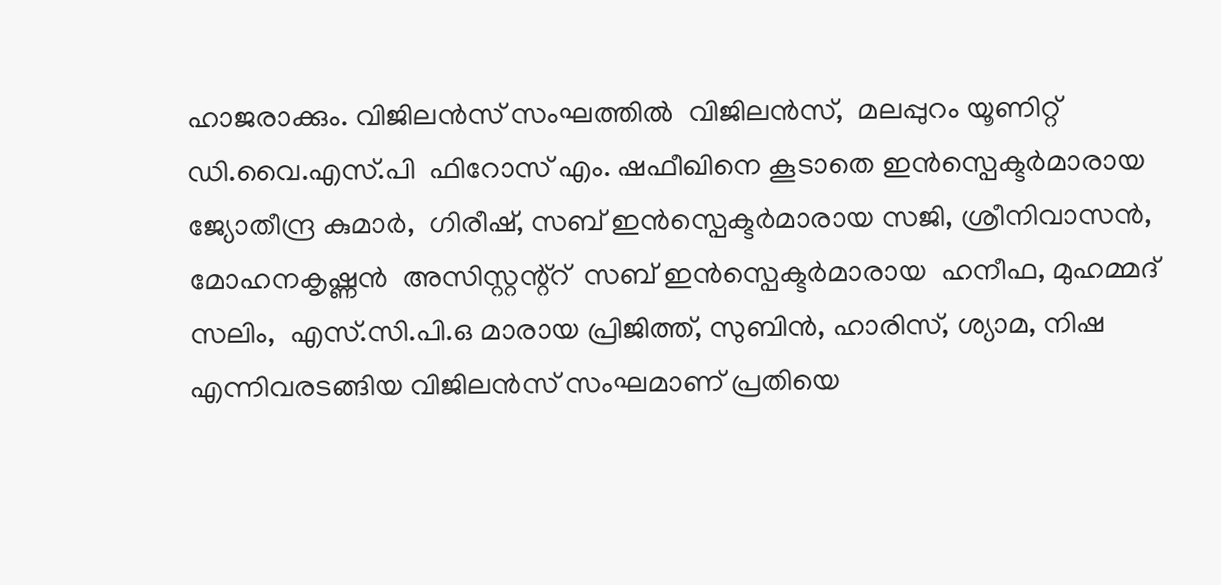ഹാജരാക്കും. വിജിലൻസ് സംഘത്തിൽ  വിജിലന്‍സ്,  മലപ്പുറം യൂണിറ്റ് ഡി.വൈ.എസ്.പി  ഫിറോസ്‌ എം. ഷഫീഖിനെ കൂടാതെ ഇൻസ്പെക്ടർമാരായ  ജ്യോതീന്ദ്ര കുമാര്‍,  ഗിരീഷ്‌, സബ് ഇൻസ്പെക്ടര്‍മാരായ സജി, ശ്രീനിവാസന്‍,  മോഹനകൃഷ്ണന്‍  അസിസ്റ്റന്റ്റ്  സബ് ഇൻസ്പെക്ടര്‍മാരായ  ഹനീഫ, മുഹമ്മദ്‌ സലിം,  എസ്.സി.പി.ഒ മാരായ പ്രിജിത്ത്, സുബിന്‍, ഹാരിസ്, ശ്യാമ, നിഷ   എന്നിവരടങ്ങിയ വിജിലന്‍സ് സംഘമാണ് പ്രതിയെ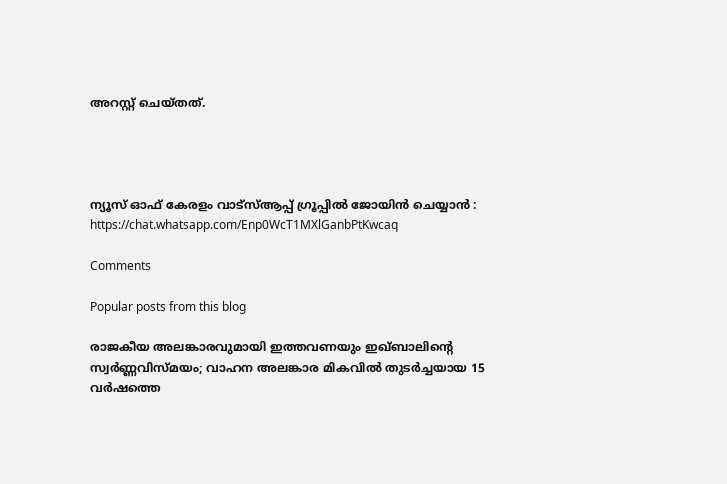അറസ്റ്റ് ചെയ്തത്.




ന്യൂസ്‌ ഓഫ് കേരളം വാട്സ്ആപ്പ് ഗ്രൂപ്പിൽ ജോയിൻ ചെയ്യാൻ : https://chat.whatsapp.com/Enp0WcT1MXlGanbPtKwcaq

Comments

Popular posts from this blog

രാജകീയ അലങ്കാരവുമായി ഇത്തവണയും ഇഖ്ബാലിൻ്റെ സ്വർണ്ണവിസ്മയം; വാഹന അലങ്കാര മികവിൽ തുടർച്ചയായ 15 വർഷത്തെ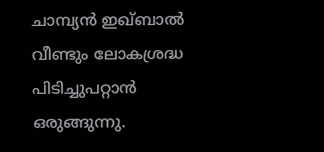ചാമ്പ്യൻ ഇഖ്ബാൽ വീണ്ടും ലോകശ്രദ്ധ പിടിച്ചുപറ്റാൻ ഒരുങ്ങുന്നു.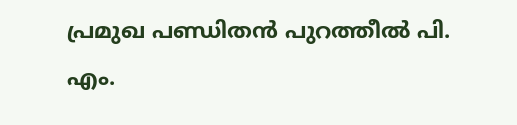പ്രമുഖ പണ്ഡിതൻ പുറത്തീൽ പി. എം.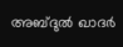അബ്ദുൽ ഖാദർ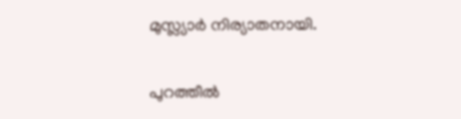മുസ്ല്യാർ നിര്യാതനായി.

പുറത്തീൽ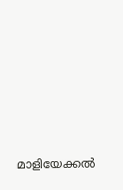മാളിയേക്കൽ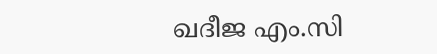ഖദീജ എം.സി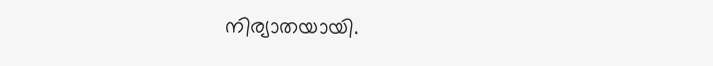നിര്യാതയായി.